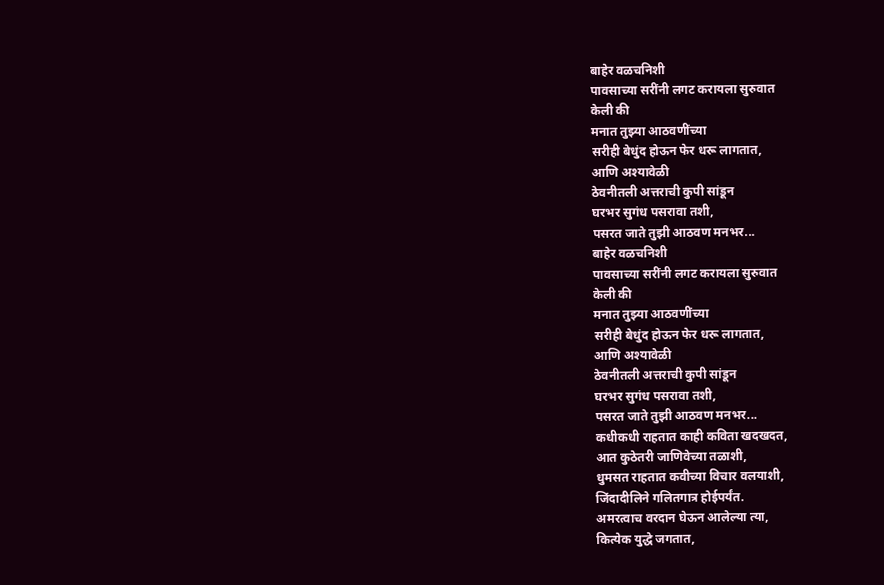बाहेर वळचनिशी
पावसाच्या सरींनी लगट करायला सुरुवात
केली की
मनात तुझ्या आठवणींच्या
सरीही बेधुंद होऊन फेर धरू लागतात,
आणि अश्यावेळी
ठेवनीतली अत्तराची कुपी सांडून
घरभर सुगंध पसरावा तशी,
पसरत जाते तुझी आठवण मनभर...
बाहेर वळचनिशी
पावसाच्या सरींनी लगट करायला सुरुवात
केली की
मनात तुझ्या आठवणींच्या
सरीही बेधुंद होऊन फेर धरू लागतात,
आणि अश्यावेळी
ठेवनीतली अत्तराची कुपी सांडून
घरभर सुगंध पसरावा तशी,
पसरत जाते तुझी आठवण मनभर...
कधीकधी राहतात काही कविता खदखदत,
आत कुठेतरी जाणिवेच्या तळाशी,
धुमसत राहतात कवीच्या विचार वलयाशी,
जिंदादीलिने गलितगात्र होईपर्यंत.
अमरत्वाच वरदान घेऊन आलेल्या त्या,
कित्येक युद्धे जगतात,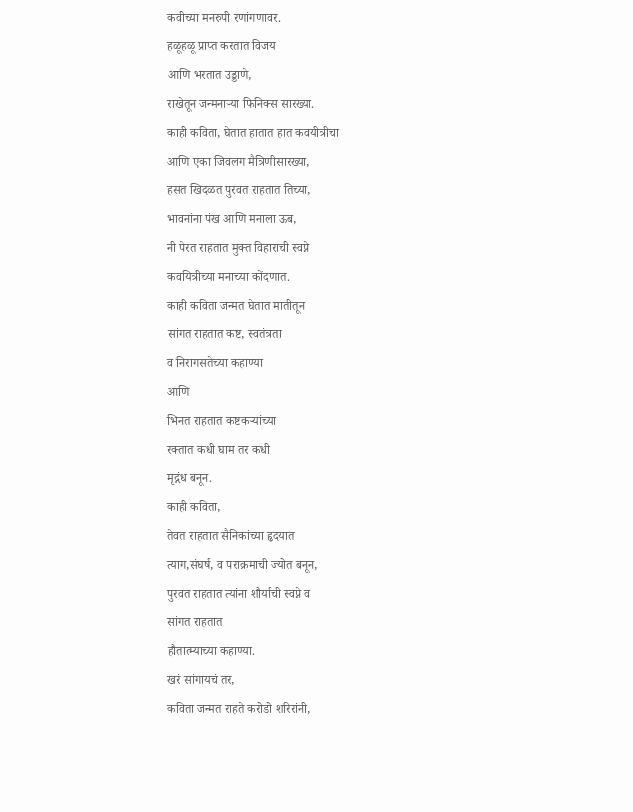कवीच्या मनरुपी रणांगणावर.
हळूहळू प्राप्त करतात विजय
आणि भरतात उड्डाणे,
राखेतून जन्मनाऱ्या फिनिक्स सारख्या.
काही कविता, घेतात हातात हात कवयीत्रीचा
आणि एका जिवलग मैत्रिणीसारख्या,
हसत खिदळत पुरवत राहतात तिच्या,
भावनांना पंख आणि मनाला ऊब,
नी पेरत राहतात मुक्त विहाराची स्वप्ने
कवयित्रीच्या मनाच्या कोंदणात.
काही कविता जन्मत घेतात मातीतून
सांगत राहतात कष्ट, स्वतंत्रता
व निरागसतेच्या कहाण्या
आणि
भिनत राहतात कष्टकऱ्यांच्या
रक्तात कधी घाम तर कधी
मृद्गंध बनून.
काही कविता,
तेवत राहतात सैनिकांच्या हृदयात
त्याग,संघर्ष, व पराक्रमाची ज्योत बनून,
पुरवत राहतात त्यांना शौर्याची स्वप्ने व
सांगत राहतात
हौतात्म्याच्या कहाण्या.
खरं सांगायचं तर,
कविता जन्मत राहते करोडो शरिरांनी,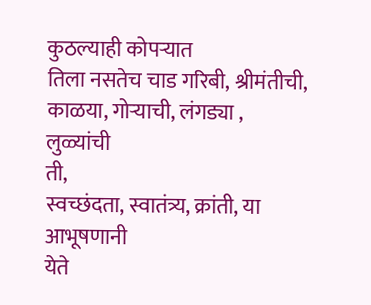कुठल्याही कोपऱ्यात
तिला नसतेच चाड गरिबी, श्रीमंतीची,
काळया, गोऱ्याची, लंगड्या , लुळ्यांची
ती,
स्वच्छंदता, स्वातंत्र्य, क्रांती, या आभूषणानी
येते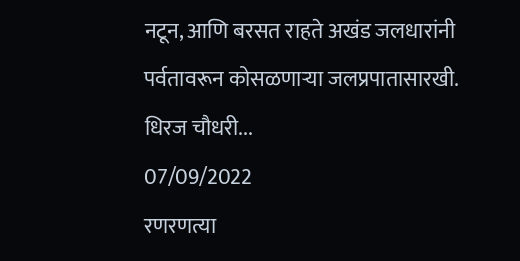नटून, आणि बरसत राहते अखंड जलधारांनी
पर्वतावरून कोसळणाऱ्या जलप्रपातासारखी.
धिरज चौधरी...
07/09/2022
रणरणत्या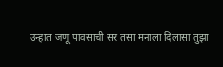उन्हात जणू पावसाची सर तसा मनाला दिलासा तुझा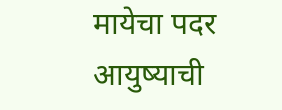मायेचा पदर आयुष्याची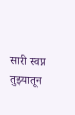सारी स्वप्न तुझ्यातून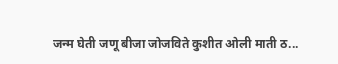जन्म घेती जणू बीजा जोजविते कुशीत ओली माती ठ...